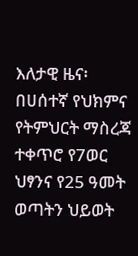እለታዊ ዜና፡ በሀሰተኛ የህክምና የትምህርት ማስረጃ ተቀጥሮ የ7ወር ህፃንና የ25 ዓመት ወጣትን ህይወት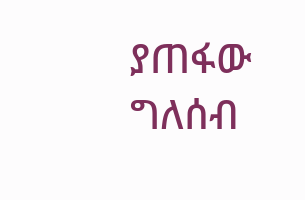ያጠፋው ግለሰብ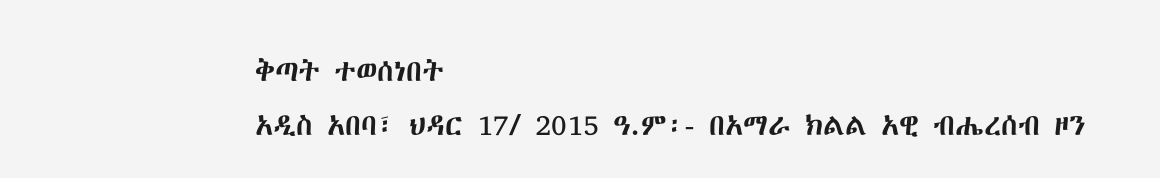ቅጣት ተወሰነበት
አዲስ አበባ፣ ህዳር 17/ 2015 ዓ.ም፡- በአማራ ክልል አዊ ብሔረሰብ ዞን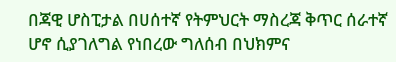በጃዊ ሆስፒታል በሀሰተኛ የትምህርት ማስረጃ ቅጥር ሰራተኛ ሆኖ ሲያገለግል የነበረው ግለሰብ በህክምና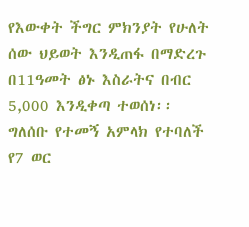የእውቀት ችግር ምክንያት የሁለት ሰው ህይወት እንዲጠፋ በማድረጉ በ11ዓመት ፅኑ እስራትና በብር 5,000 እንዲቀጣ ተወሰነ፡፡ ግለሰቡ የተመኝ አምላክ የተባለች የ7 ወር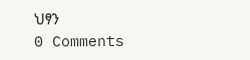ህፃን
0 Comments